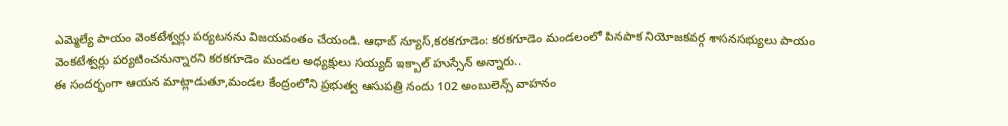ఎమ్మెల్యే పాయం వెంకటేశ్వర్లు పర్యటనను విజయవంతం చేయండి. ఆధాబ్ న్యూస్,కరకగూడెం: కరకగూడెం మండలంలో పినపాక నియోజకవర్గ శాసనసభ్యులు పాయం వెంకటేశ్వర్లు పర్యటించనున్నారని కరకగూడెం మండల అధ్యక్షులు సయ్యద్ ఇక్బాల్ హుస్సేన్ అన్నారు..
ఈ సందర్భంగా ఆయన మాట్లాడుతూ,మండల కేంద్రంలోని ప్రభుత్వ ఆసుపత్రి నందు 102 అంబులెన్స్ వాహనం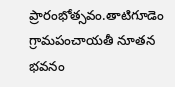ప్రారంభోత్సవం.తాటిగూడెం గ్రామపంచాయతీ నూతన భవనం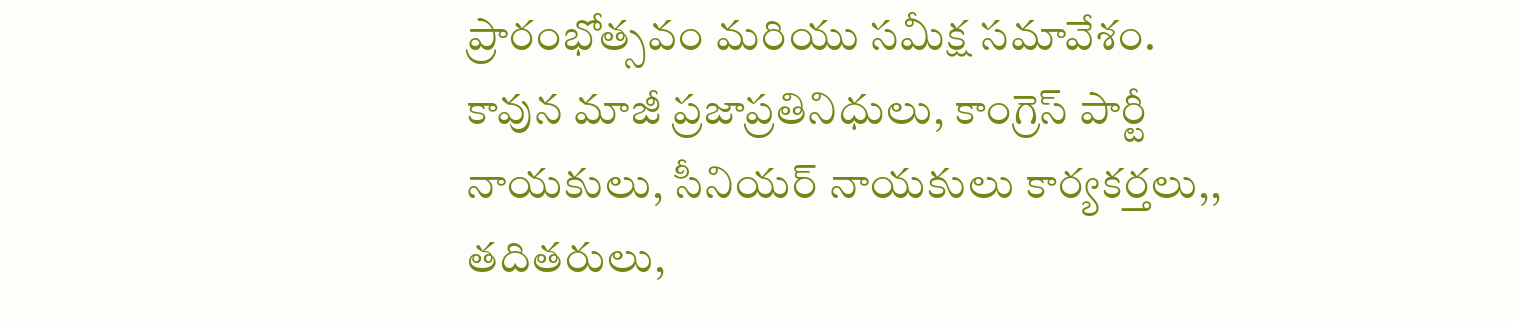ప్రారంభోత్సవం మరియు సమీక్ష సమావేశం.
కావున మాజీ ప్రజాప్రతినిధులు, కాంగ్రెస్ పార్టీ నాయకులు, సీనియర్ నాయకులు కార్యకర్తలు,, తదితరులు,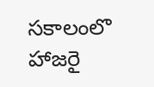సకాలంలొ హాజరై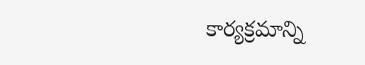కార్యక్రమాన్ని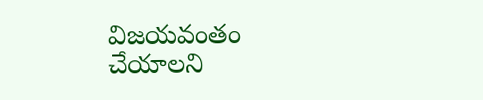విజయవంతం చేయాలని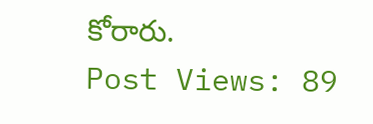కోరారు.
Post Views: 89